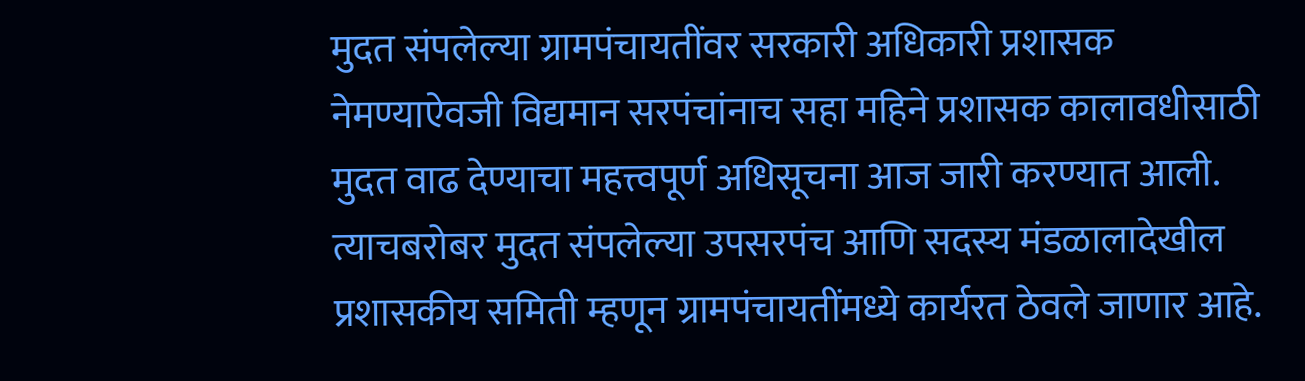मुदत संपलेल्या ग्रामपंचायतींवर सरकारी अधिकारी प्रशासक नेमण्याऐवजी विद्यमान सरपंचांनाच सहा महिने प्रशासक कालावधीसाठी मुदत वाढ देण्याचा महत्त्वपूर्ण अधिसूचना आज जारी करण्यात आली. त्याचबरोबर मुदत संपलेल्या उपसरपंच आणि सदस्य मंडळालादेखील प्रशासकीय समिती म्हणून ग्रामपंचायतींमध्ये कार्यरत ठेवले जाणार आहे.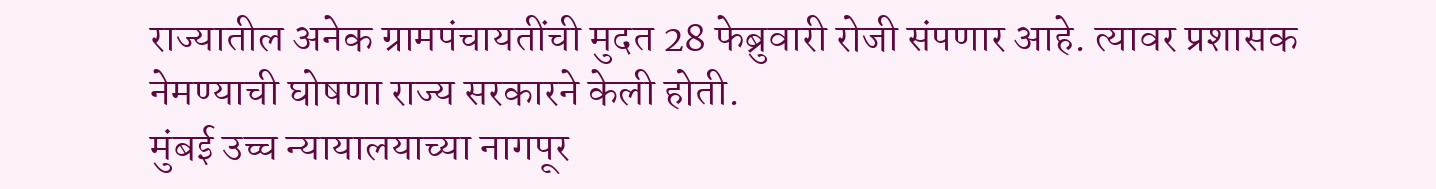राज्यातील अनेक ग्रामपंचायतींची मुदत 28 फेब्रुवारी रोजी संपणार आहे. त्यावर प्रशासक नेमण्याची घोषणा राज्य सरकारने केली होती.
मुंबई उच्च न्यायालयाच्या नागपूर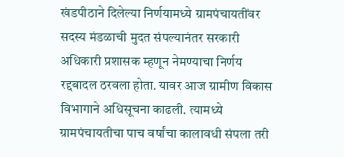खंडपीठाने दिलेल्या निर्णयामध्ये ग्रामपंचायतींवर सदस्य मंडळाची मुदत संपल्यानंतर सरकारी अधिकारी प्रशासक म्हणून नेमण्याचा निर्णय रद्दबादल ठरवला होता. यावर आज ग्रामीण विकास विभागाने अधिसूचना काढली. त्यामध्ये ग्रामपंचायतीचा पाच वर्षांचा कालावधी संपला तरी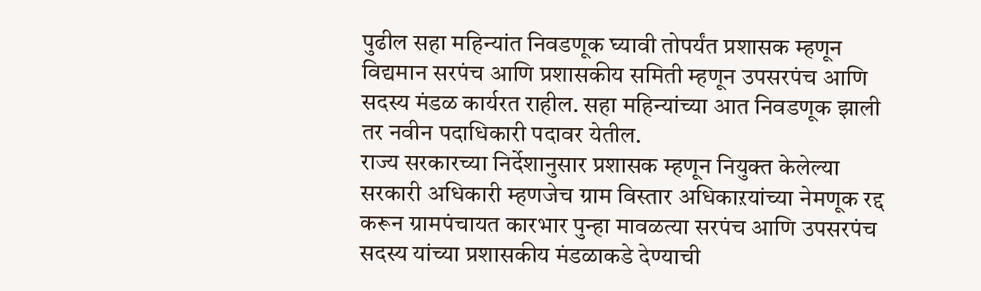पुढील सहा महिन्यांत निवडणूक घ्यावी तोपर्यंत प्रशासक म्हणून विद्यमान सरपंच आणि प्रशासकीय समिती म्हणून उपसरपंच आणि सदस्य मंडळ कार्यरत राहील. सहा महिन्यांच्या आत निवडणूक झाली तर नवीन पदाधिकारी पदावर येतील.
राज्य सरकारच्या निर्देशानुसार प्रशासक म्हणून नियुक्त केलेल्या सरकारी अधिकारी म्हणजेच ग्राम विस्तार अधिकाऱयांच्या नेमणूक रद्द करून ग्रामपंचायत कारभार पुन्हा मावळत्या सरपंच आणि उपसरपंच सदस्य यांच्या प्रशासकीय मंडळाकडे देण्याची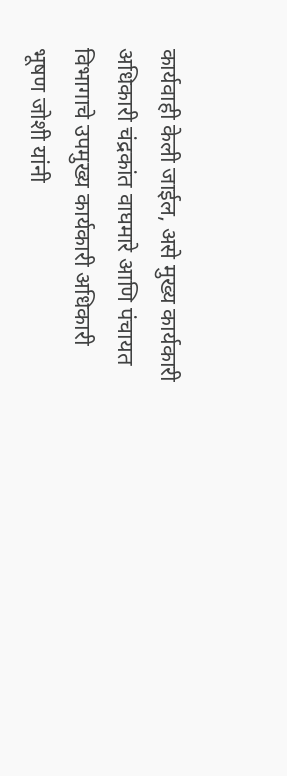कार्यवाही केली जाईल, असे मुख्य कार्यकारी अधिकारी चंद्रकांत वाघमारे आणि पंचायत विभागाचे उपमुख्य कार्यकारी अधिकारी भूषण जोशी यांनी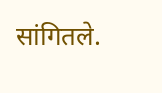सांगितले.